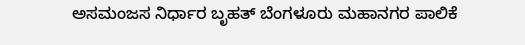ಅಸಮಂಜಸ ನಿರ್ಧಾರ ಬೃಹತ್‌ ಬೆಂಗಳೂರು ಮಹಾನಗರ ಪಾಲಿಕೆ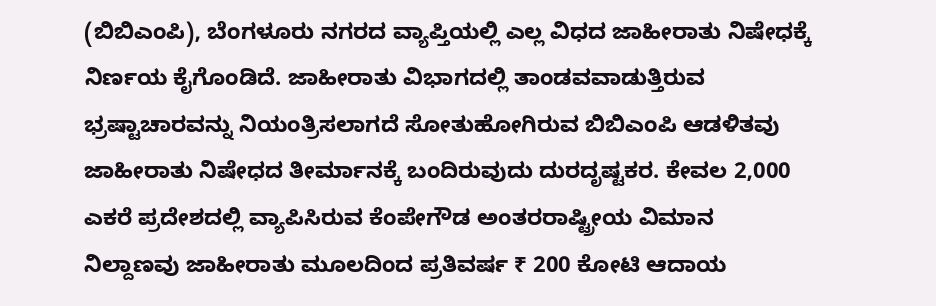(ಬಿಬಿಎಂಪಿ), ಬೆಂಗಳೂರು ನಗರದ ವ್ಯಾಪ್ತಿಯಲ್ಲಿ ಎಲ್ಲ ವಿಧದ ಜಾಹೀರಾತು ನಿಷೇಧಕ್ಕೆ ನಿರ್ಣಯ ಕೈಗೊಂಡಿದೆ. ಜಾಹೀರಾತು ವಿಭಾಗದಲ್ಲಿ ತಾಂಡವವಾಡುತ್ತಿರುವ ಭ್ರಷ್ಟಾಚಾರವನ್ನು ನಿಯಂತ್ರಿಸಲಾಗದೆ ಸೋತುಹೋಗಿರುವ ಬಿಬಿಎಂಪಿ ಆಡಳಿತವು ಜಾಹೀರಾತು ನಿಷೇಧದ ತೀರ್ಮಾನಕ್ಕೆ ಬಂದಿರುವುದು ದುರದೃಷ್ಟಕರ. ಕೇವಲ 2,000 ಎಕರೆ ಪ್ರದೇಶದಲ್ಲಿ ವ್ಯಾಪಿಸಿರುವ ಕೆಂಪೇಗೌಡ ಅಂತರರಾಷ್ಟ್ರೀಯ ವಿಮಾನ ನಿಲ್ದಾಣವು ಜಾಹೀರಾತು ಮೂಲದಿಂದ ಪ್ರತಿವರ್ಷ ₹ 200 ಕೋಟಿ ಆದಾಯ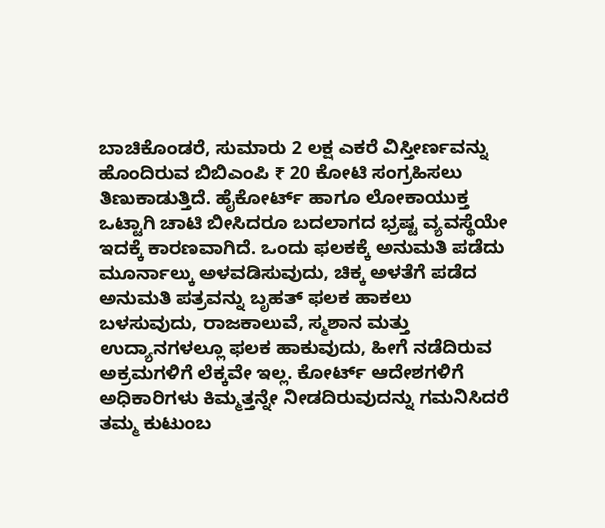ಬಾಚಿಕೊಂಡರೆ, ಸುಮಾರು 2 ಲಕ್ಷ ಎಕರೆ ವಿಸ್ತೀರ್ಣವನ್ನು ಹೊಂದಿರುವ ಬಿಬಿಎಂಪಿ ₹ 20 ಕೋಟಿ ಸಂಗ್ರಹಿಸಲು ತಿಣುಕಾಡುತ್ತಿದೆ. ಹೈಕೋರ್ಟ್‌ ಹಾಗೂ ಲೋಕಾಯುಕ್ತ ಒಟ್ಟಾಗಿ ಚಾಟಿ ಬೀಸಿದರೂ ಬದಲಾಗದ ಭ್ರಷ್ಟ ವ್ಯವಸ್ಥೆಯೇ ಇದಕ್ಕೆ ಕಾರಣವಾಗಿದೆ. ಒಂದು ಫಲಕಕ್ಕೆ ಅನುಮತಿ ಪಡೆದು ಮೂರ್ನಾಲ್ಕು ಅಳವಡಿಸುವುದು, ಚಿಕ್ಕ ಅಳತೆಗೆ ಪಡೆದ ಅನುಮತಿ ಪತ್ರವನ್ನು ಬೃಹತ್‌ ಫಲಕ ಹಾಕಲು ಬಳಸುವುದು, ರಾಜಕಾಲುವೆ, ಸ್ಮಶಾನ ಮತ್ತು ಉದ್ಯಾನಗಳಲ್ಲೂ ಫಲಕ ಹಾಕುವುದು, ಹೀಗೆ ನಡೆದಿರುವ ಅಕ್ರಮಗಳಿಗೆ ಲೆಕ್ಕವೇ ಇಲ್ಲ. ಕೋರ್ಟ್‌ ಆದೇಶಗಳಿಗೆ ಅಧಿಕಾರಿಗಳು ಕಿಮ್ಮತ್ತನ್ನೇ ನೀಡದಿರುವುದನ್ನು ಗಮನಿಸಿದರೆ ತಮ್ಮ ಕುಟುಂಬ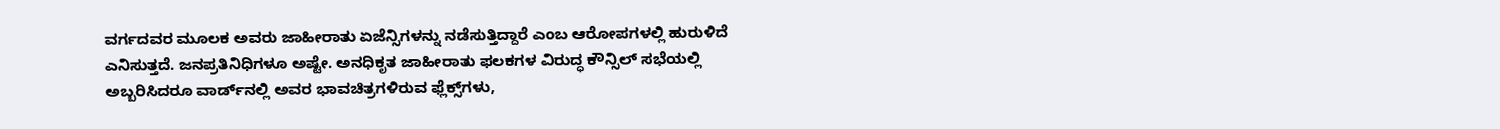ವರ್ಗದವರ ಮೂಲಕ ಅವರು ಜಾಹೀರಾತು ಏಜೆನ್ಸಿಗಳನ್ನು ನಡೆಸುತ್ತಿದ್ದಾರೆ ಎಂಬ ಆರೋಪಗಳಲ್ಲಿ ಹುರುಳಿದೆ ಎನಿಸುತ್ತದೆ. ಜನಪ್ರತಿನಿಧಿಗಳೂ ಅಷ್ಟೇ. ಅನಧಿಕೃತ ಜಾಹೀರಾತು ಫಲಕಗಳ ವಿರುದ್ಧ ಕೌನ್ಸಿಲ್‌ ಸಭೆಯಲ್ಲಿ ಅಬ್ಬರಿಸಿದರೂ ವಾರ್ಡ್‌ನಲ್ಲಿ ಅವರ ಭಾವಚಿತ್ರಗಳಿರುವ ಫ್ಲೆಕ್ಸ್‌ಗಳು,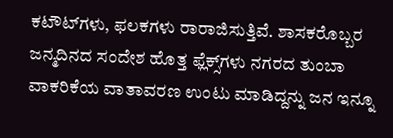ಕಟೌಟ್‌ಗಳು, ಫಲಕಗಳು ರಾರಾಜಿಸುತ್ತಿವೆ. ಶಾಸಕರೊಬ್ಬರ ಜನ್ಮದಿನದ ಸಂದೇಶ ಹೊತ್ತ ಫ್ಲೆಕ್ಸ್‌ಗಳು ನಗರದ ತುಂಬಾ ವಾಕರಿಕೆಯ ವಾತಾವರಣ ಉಂಟು ಮಾಡಿದ್ದನ್ನು ಜನ ಇನ್ನೂ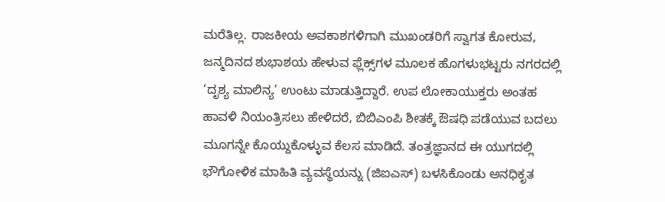ಮರೆತಿಲ್ಲ. ರಾಜಕೀಯ ಅವಕಾಶಗಳಿಗಾಗಿ ಮುಖಂಡರಿಗೆ ಸ್ವಾಗತ ಕೋರುವ, ಜನ್ಮದಿನದ ಶುಭಾಶಯ ಹೇಳುವ ಫ್ಲೆಕ್ಸ್‌ಗಳ ಮೂಲಕ ಹೊಗಳುಭಟ್ಟರು ನಗರದಲ್ಲಿ ‘ದೃಶ್ಯ ಮಾಲಿನ್ಯ’ ಉಂಟು ಮಾಡುತ್ತಿದ್ದಾರೆ. ಉಪ ಲೋಕಾಯುಕ್ತರು ಅಂತಹ ಹಾವಳಿ ನಿಯಂತ್ರಿಸಲು ಹೇಳಿದರೆ, ಬಿಬಿಎಂಪಿ ಶೀತಕ್ಕೆ ಔಷಧಿ ಪಡೆಯುವ ಬದಲು ಮೂಗನ್ನೇ ಕೊಯ್ದುಕೊಳ್ಳುವ ಕೆಲಸ ಮಾಡಿದೆ. ತಂತ್ರಜ್ಞಾನದ ಈ ಯುಗದಲ್ಲಿ ಭೌಗೋಳಿಕ ಮಾಹಿತಿ ವ್ಯವಸ್ಥೆಯನ್ನು (ಜಿಐಎಸ್‌) ಬಳಸಿಕೊಂಡು ಅನಧಿಕೃತ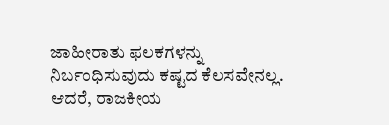ಜಾಹೀರಾತು ಫಲಕಗಳನ್ನು ನಿರ್ಬಂಧಿಸುವುದು ಕಷ್ಟದ ಕೆಲಸವೇನಲ್ಲ. ಆದರೆ, ರಾಜಕೀಯ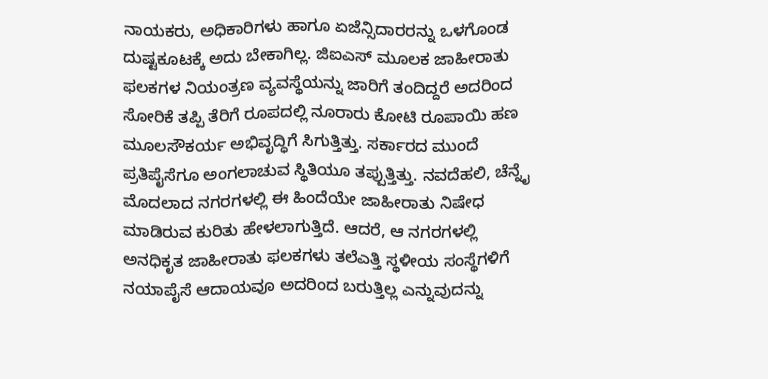ನಾಯಕರು, ಅಧಿಕಾರಿಗಳು ಹಾಗೂ ಏಜೆನ್ಸಿದಾರರನ್ನು ಒಳಗೊಂಡ ದುಷ್ಟಕೂಟಕ್ಕೆ ಅದು ಬೇಕಾಗಿಲ್ಲ. ಜಿಐಎಸ್‌ ಮೂಲಕ ಜಾಹೀರಾತು ಫಲಕಗಳ ನಿಯಂತ್ರಣ ವ್ಯವಸ್ಥೆಯನ್ನು ಜಾರಿಗೆ ತಂದಿದ್ದರೆ ಅದರಿಂದ ಸೋರಿಕೆ ತಪ್ಪಿ ತೆರಿಗೆ ರೂಪದಲ್ಲಿ ನೂರಾರು ಕೋಟಿ ರೂಪಾಯಿ ಹಣ ಮೂಲಸೌಕರ್ಯ ಅಭಿವೃದ್ಧಿಗೆ ಸಿಗುತ್ತಿತ್ತು. ಸರ್ಕಾರದ ಮುಂದೆ ಪ್ರತಿಪೈಸೆಗೂ ಅಂಗಲಾಚುವ ಸ್ಥಿತಿಯೂ ತಪ್ಪುತ್ತಿತ್ತು. ನವದೆಹಲಿ, ಚೆನ್ನೈ ಮೊದಲಾದ ನಗರಗಳಲ್ಲಿ ಈ ಹಿಂದೆಯೇ ಜಾಹೀರಾತು ನಿಷೇಧ ಮಾಡಿರುವ ಕುರಿತು ಹೇಳಲಾಗುತ್ತಿದೆ. ಆದರೆ, ಆ ನಗರಗಳಲ್ಲಿ ಅನಧಿಕೃತ ಜಾಹೀರಾತು ಫಲಕಗಳು ತಲೆಎತ್ತಿ ಸ್ಥಳೀಯ ಸಂಸ್ಥೆಗಳಿಗೆ ನಯಾಪೈಸೆ ಆದಾಯವೂ ಅದರಿಂದ ಬರುತ್ತಿಲ್ಲ ಎನ್ನುವುದನ್ನು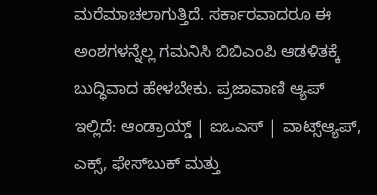ಮರೆಮಾಚಲಾಗುತ್ತಿದೆ. ಸರ್ಕಾರವಾದರೂ ಈ ಅಂಶಗಳನ್ನೆಲ್ಲ ಗಮನಿಸಿ ಬಿಬಿಎಂಪಿ ಆಡಳಿತಕ್ಕೆ ಬುದ್ಧಿವಾದ ಹೇಳಬೇಕು. ಪ್ರಜಾವಾಣಿ ಆ್ಯಪ್ ಇಲ್ಲಿದೆ: ಆಂಡ್ರಾಯ್ಡ್ | ಐಒಎಸ್ | ವಾಟ್ಸ್ಆ್ಯಪ್, ಎಕ್ಸ್, ಫೇಸ್‌ಬುಕ್ ಮತ್ತು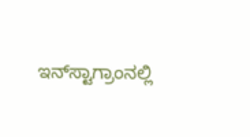ಇನ್‌ಸ್ಟಾಗ್ರಾಂನಲ್ಲಿ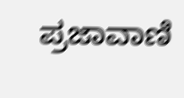ಪ್ರಜಾವಾಣಿ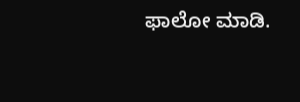ಫಾಲೋ ಮಾಡಿ.